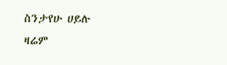ስንታየሁ ሀይሉ
ዛሬም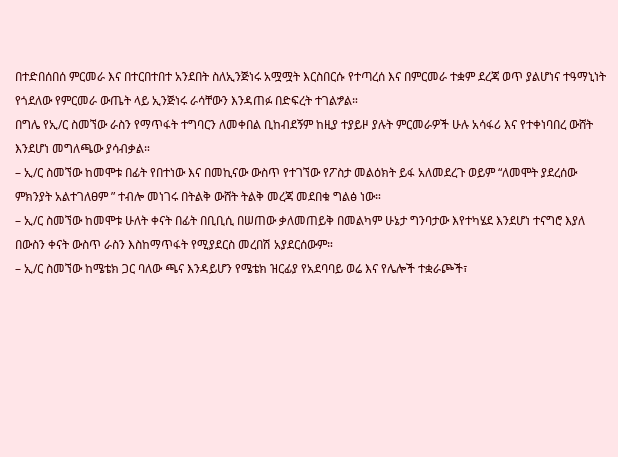በተድበሰበሰ ምርመራ እና በተርበተበተ አንደበት ስለኢንጅነሩ አሟሟት እርስበርሱ የተጣረሰ እና በምርመራ ተቋም ደረጃ ወጥ ያልሆነና ተዓማኒነት የጎደለው የምርመራ ውጤት ላይ ኢንጅነሩ ራሳቸውን እንዳጠፉ በድፍረት ተገልፇል።
በግሌ የኢ/ር ስመኘው ራስን የማጥፋት ተግባርን ለመቀበል ቢከብደኝም ከዚያ ተያይዞ ያሉት ምርመራዎች ሁሉ አሳፋሪ እና የተቀነባበረ ውሸት እንደሆነ መግለጫው ያሳብቃል።
– ኢ/ር ስመኘው ከመሞቱ በፊት የበተነው እና በመኪናው ውስጥ የተገኘው የፖስታ መልዕክት ይፋ አለመደረጉ ወይም “ለመሞት ያደረሰው ምክንያት አልተገለፀም ” ተብሎ መነገሩ በትልቅ ውሸት ትልቅ መረጃ መደበቁ ግልፅ ነው።
– ኢ/ር ስመኘው ከመሞቱ ሁለት ቀናት በፊት በቢቢሲ በሠጠው ቃለመጠይቅ በመልካም ሁኔታ ግንባታው እየተካሄደ እንደሆነ ተናግሮ እያለ በውስን ቀናት ውስጥ ራስን እስከማጥፋት የሚያደርስ መረበሽ አያደርሰውም።
– ኢ/ር ስመኘው ከሜቴክ ጋር ባለው ጫና እንዳይሆን የሜቴክ ዝርፊያ የአደባባይ ወሬ እና የሌሎች ተቋራጮች፣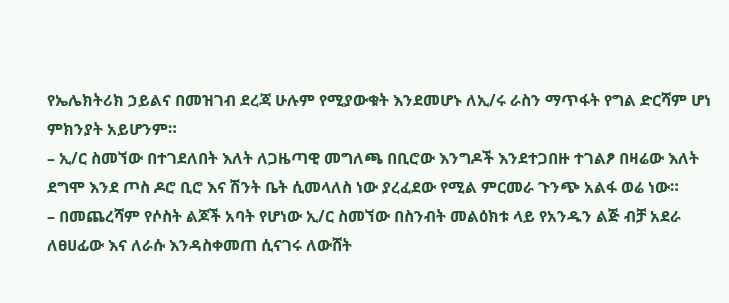የኤሌክትሪክ ኃይልና በመዝገብ ደረጃ ሁሉም የሚያውቁት እንደመሆኑ ለኢ/ሩ ራስን ማጥፋት የግል ድርሻም ሆነ ምክንያት አይሆንም።
– ኢ/ር ስመኘው በተገደለበት እለት ለጋዜጣዊ መግለጫ በቢሮው እንግዶች እንደተጋበዙ ተገልፆ በዛሬው እለት ደግሞ እንደ ጦስ ዶሮ ቢሮ እና ሽንት ቤት ሲመላለስ ነው ያረፈደው የሚል ምርመራ ጉንጭ አልፋ ወሬ ነው።
– በመጨረሻም የሶስት ልጆች አባት የሆነው ኢ/ር ስመኘው በስንብት መልዕክቱ ላይ የአንዱን ልጅ ብቻ አደራ ለፀሀፊው እና ለራሱ እንዳስቀመጠ ሲናገሩ ለውሸት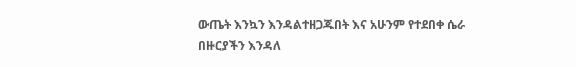ውጤት እንኳን እንዳልተዘጋጁበት እና አሁንም የተደበቀ ሴራ በዙርያችን እንዳለ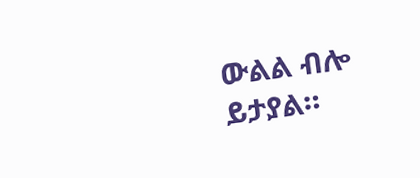ውልል ብሎ ይታያል።